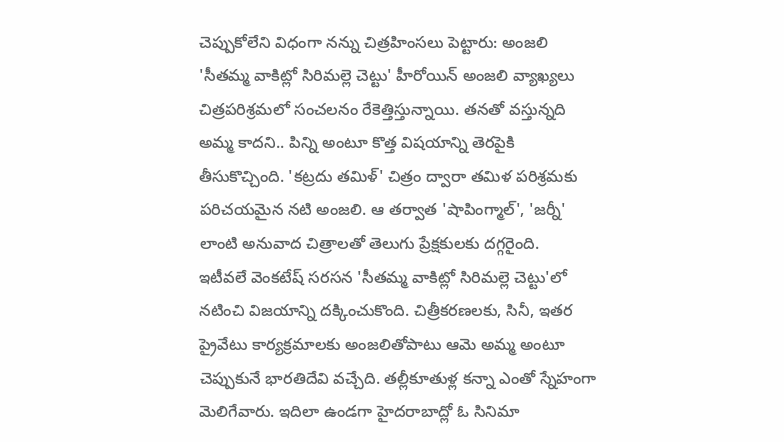చెప్పుకోలేని విధంగా నన్ను చిత్రహింసలు పెట్టారు: అంజలి
'సీతమ్మ వాకిట్లో సిరిమల్లె చెట్టు' హీరోయిన్ అంజలి వ్యాఖ్యలు చిత్రపరిశ్రమలో సంచలనం రేకెత్తిస్తున్నాయి. తనతో వస్తున్నది అమ్మ కాదని.. పిన్ని అంటూ కొత్త విషయాన్ని తెరపైకి తీసుకొచ్చింది. 'కట్రదు తమిళ్' చిత్రం ద్వారా తమిళ పరిశ్రమకు పరిచయమైన నటి అంజలి. ఆ తర్వాత 'షాపింగ్మాల్', 'జర్నీ' లాంటి అనువాద చిత్రాలతో తెలుగు ప్రేక్షకులకు దగ్గరైంది.
ఇటీవలే వెంకటేష్ సరసన 'సీతమ్మ వాకిట్లో సిరిమల్లె చెట్టు'లో నటించి విజయాన్ని దక్కించుకొంది. చిత్రీకరణలకు, సినీ, ఇతర ప్రైవేటు కార్యక్రమాలకు అంజలితోపాటు ఆమె అమ్మ అంటూ చెప్పుకునే భారతిదేవి వచ్చేది. తల్లీకూతుళ్ల కన్నా ఎంతో స్నేహంగా మెలిగేవారు. ఇదిలా ఉండగా హైదరాబాద్లో ఓ సినిమా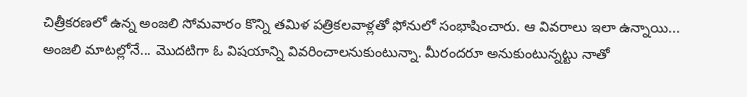చిత్రీకరణలో ఉన్న అంజలి సోమవారం కొన్ని తమిళ పత్రికలవాళ్లతో ఫోనులో సంభాషించారు. ఆ వివరాలు ఇలా ఉన్నాయి...
అంజలి మాటల్లోనే... మొదటిగా ఓ విషయాన్ని వివరించాలనుకుంటున్నా. మీరందరూ అనుకుంటున్నట్టు నాతో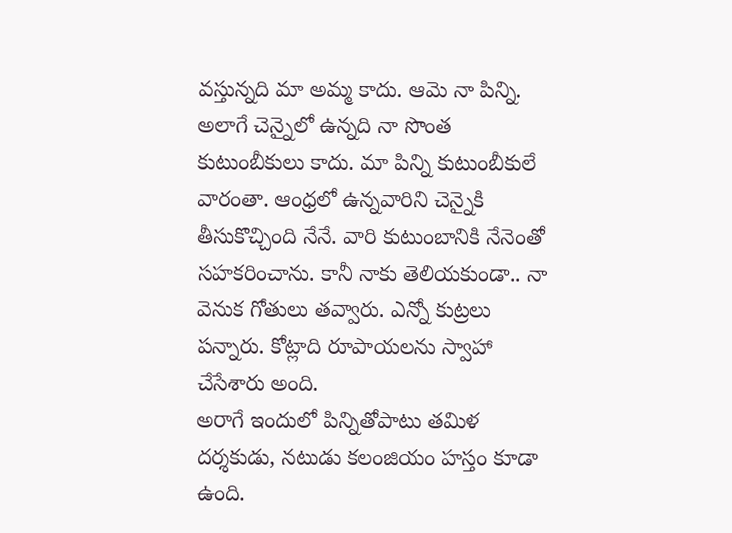వస్తున్నది మా అమ్మ కాదు. ఆమె నా పిన్ని. అలాగే చెన్నైలో ఉన్నది నా సొంత కుటుంబీకులు కాదు. మా పిన్ని కుటుంబీకులే వారంతా. ఆంధ్రలో ఉన్నవారిని చెన్నైకి తీసుకొచ్చింది నేనే. వారి కుటుంబానికి నేనెంతో సహకరించాను. కానీ నాకు తెలియకుండా.. నా వెనుక గోతులు తవ్వారు. ఎన్నో కుట్రలు పన్నారు. కోట్లాది రూపాయలను స్వాహా చేసేశారు అంది.
అరాగే ఇందులో పిన్నితోపాటు తమిళ దర్శకుడు, నటుడు కలంజియం హస్తం కూడా ఉంది.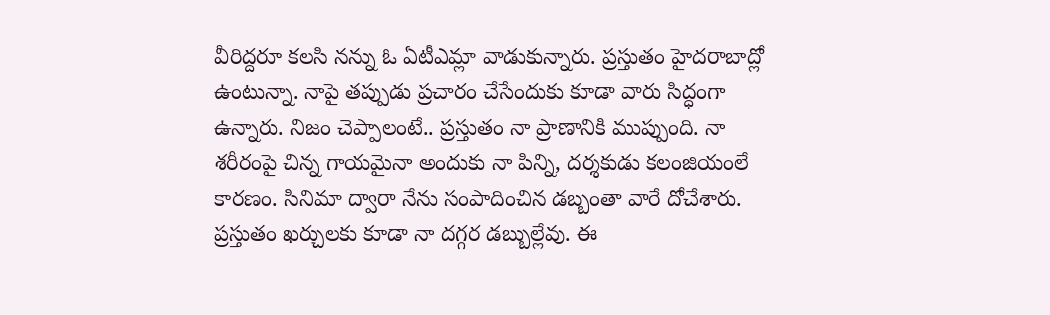వీరిద్దరూ కలసి నన్ను ఓ ఏటీఎమ్లా వాడుకున్నారు. ప్రస్తుతం హైదరాబాద్లో ఉంటున్నా. నాపై తప్పుడు ప్రచారం చేసేందుకు కూడా వారు సిద్ధంగా ఉన్నారు. నిజం చెప్పాలంటే.. ప్రస్తుతం నా ప్రాణానికి ముప్పుంది. నా శరీరంపై చిన్న గాయమైనా అందుకు నా పిన్ని, దర్శకుడు కలంజియంలే కారణం. సినిమా ద్వారా నేను సంపాదించిన డబ్బంతా వారే దోచేశారు. ప్రస్తుతం ఖర్చులకు కూడా నా దగ్గర డబ్బుల్లేవు. ఈ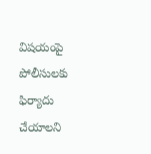విషయంపై పోలీసులకు ఫిర్యాదు చేయాలని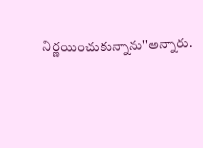నిర్ణయించుకున్నాను''అన్నారు.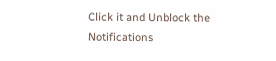Click it and Unblock the Notifications